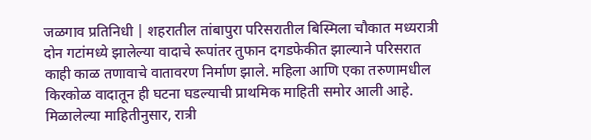जळगाव प्रतिनिधी | शहरातील तांबापुरा परिसरातील बिस्मिला चौकात मध्यरात्री दोन गटांमध्ये झालेल्या वादाचे रूपांतर तुफान दगडफेकीत झाल्याने परिसरात काही काळ तणावाचे वातावरण निर्माण झाले. महिला आणि एका तरुणामधील किरकोळ वादातून ही घटना घडल्याची प्राथमिक माहिती समोर आली आहे.
मिळालेल्या माहितीनुसार, रात्री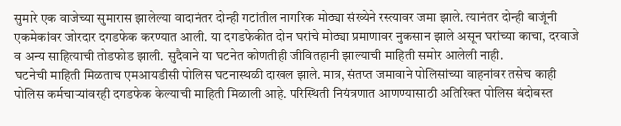सुमारे एक वाजेच्या सुमारास झालेल्या वादानंतर दोन्ही गटांतील नागरिक मोठ्या संख्येने रस्त्यावर जमा झाले. त्यानंतर दोन्ही बाजूंनी एकमेकांवर जोरदार दगडफेक करण्यात आली. या दगडफेकीत दोन घरांचे मोठ्या प्रमाणावर नुकसान झाले असून घरांच्या काचा, दरवाजे व अन्य साहित्याची तोडफोड झाली. सुदैवाने या घटनेत कोणतीही जीवितहानी झाल्याची माहिती समोर आलेली नाही.
घटनेची माहिती मिळताच एमआयडीसी पोलिस घटनास्थळी दाखल झाले. मात्र, संतप्त जमावाने पोलिसांच्या वाहनांवर तसेच काही पोलिस कर्मचाऱ्यांवरही दगडफेक केल्याची माहिती मिळाली आहे. परिस्थिती नियंत्रणात आणण्यासाठी अतिरिक्त पोलिस बंदोबस्त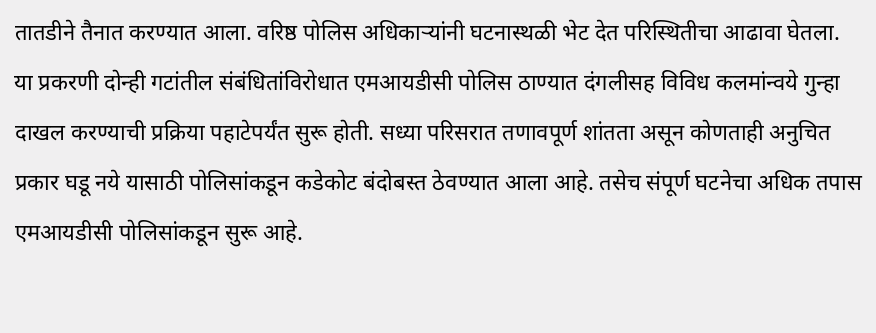तातडीने तैनात करण्यात आला. वरिष्ठ पोलिस अधिकाऱ्यांनी घटनास्थळी भेट देत परिस्थितीचा आढावा घेतला.
या प्रकरणी दोन्ही गटांतील संबंधितांविरोधात एमआयडीसी पोलिस ठाण्यात दंगलीसह विविध कलमांन्वये गुन्हा दाखल करण्याची प्रक्रिया पहाटेपर्यंत सुरू होती. सध्या परिसरात तणावपूर्ण शांतता असून कोणताही अनुचित प्रकार घडू नये यासाठी पोलिसांकडून कडेकोट बंदोबस्त ठेवण्यात आला आहे. तसेच संपूर्ण घटनेचा अधिक तपास एमआयडीसी पोलिसांकडून सुरू आहे.